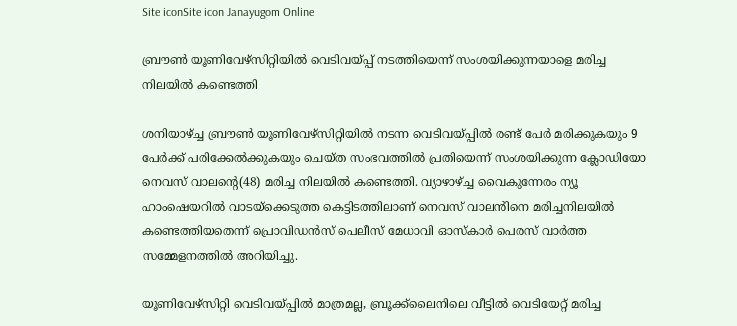Site iconSite icon Janayugom Online

ബ്രൗൺ യൂണിവേഴ്സിറ്റിയിൽ വെടിവയ്പ്പ് നടത്തിയെന്ന് സംശയിക്കുന്നയാളെ മരിച്ച നിലയിൽ കണ്ടെത്തി

ശനിയാഴ്ച്ച ബ്രൗൺ‍ യൂണിവേഴ്സിറ്റിയിൽ നടന്ന വെടിവയ്പ്പിൽ രണ്ട് പേർ മരിക്കുകയും 9 പേർക്ക് പരിക്കേൽക്കുകയും ചെയ്ത സംഭവത്തിൽ പ്രതിയെന്ന് സംശയിക്കുന്ന ക്ലോഡിയോ നെവസ് വാലന്റെ(48) മരിച്ച നിലയിൽ കണ്ടെത്തി. വ്യാഴാഴ്ച്ച വൈകുന്നേരം ന്യൂ ഹാംഷെയറിൽ വാടയ്ക്കെടുത്ത കെട്ടിടത്തിലാണ് നെവസ് വാലൻിനെ മരിച്ചനിലയിൽ കണ്ടെത്തിയതെന്ന് പ്രൊവിഡൻസ് പെലീസ് മേധാവി ഓസ്കാർ പെരസ് വാർത്ത സമ്മേളനത്തിൽ അറിയിച്ചു.

യൂണിവേഴ്സിറ്റി വെടിവയ്പ്പിൽ മാത്രമല്ല, ബ്രൂക്ക്ലൈനിലെ വീട്ടിൽ വെടിയേറ്റ് മരിച്ച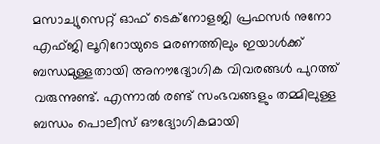മസാച്യുസെറ്റ് ഓഫ് ടെക്നോളജി പ്രഫസർ നുനോ എഫ്ജി ലൂറിറോയുടെ മരണത്തിലും ഇയാൾക്ക് ബന്ധമുള്ളതായി അനൗദ്യോഗിക വിവരങ്ങൾ പുറത്ത് വരുന്നുണ്ട്. എന്നാൽ രണ്ട് സംഭവങ്ങളും തമ്മിലുള്ള ബന്ധം പൊലീസ് ഔദ്യോഗികമായി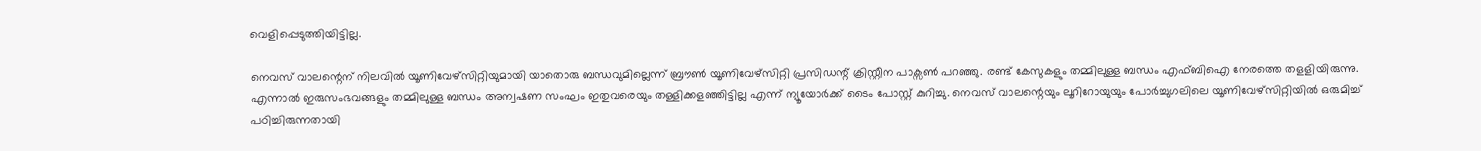വെളിപ്പെടുത്തിയിട്ടില്ല.

നെവസ് വാലന്റെന് നിലവിൽ യൂണിവേഴ്സിറ്റിയുമായി യാതൊരു ബന്ധവുമില്ലെന്ന് ബ്രൗൺ യൂണിവേഴ്സിറ്റി പ്രസിഡന്റ് ക്രിസ്റ്റീന പാക്സൺ പറഞ്ഞു. രണ്ട് കേസുകളും തമ്മിലുള്ള ബന്ധം എഫ്ബിഐ നേരത്തെ തളളിയിരുന്നു. എന്നാൽ ഇരുസംഭവങ്ങളും തമ്മിലുള്ള ബന്ധം അന്വഷണ സംഘം ഇതുവരെയും തള്ളിക്കളഞ്ഞിട്ടില്ല എന്ന് ന്യൂയോർക്ക് ടൈം പോസ്റ്റ് കുറിച്ചു. നെവസ് വാലന്റെയും ലൂറിറോയുയും പോർച്ചുഗലിലെ യൂണിവേഴ്സിറ്റിയിൽ ഒരുമിച്ച് പഠിച്ചിരുന്നതായി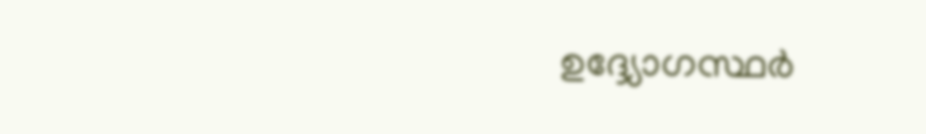ഉദ്ദ്യോഗസ്ഥർ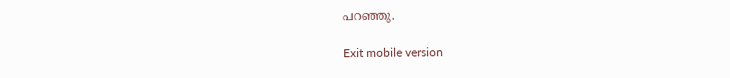പറഞ്ഞു.

Exit mobile version